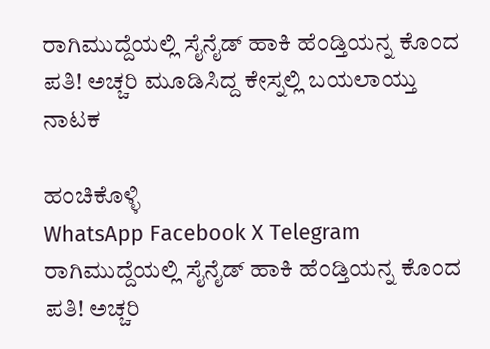ರಾಗಿಮುದ್ದೆಯಲ್ಲಿ ಸೈನೈಡ್ ಹಾಕಿ ಹೆಂಡ್ತಿಯನ್ನ ಕೊಂದ ಪತಿ! ಅಚ್ಚರಿ ಮೂಡಿಸಿದ್ದ ಕೇಸ್ನಲ್ಲಿ ಬಯಲಾಯ್ತು ನಾಟಕ

ಹಂಚಿಕೊಳ್ಳಿ
WhatsApp Facebook X Telegram
ರಾಗಿಮುದ್ದೆಯಲ್ಲಿ ಸೈನೈಡ್ ಹಾಕಿ ಹೆಂಡ್ತಿಯನ್ನ ಕೊಂದ ಪತಿ! ಅಚ್ಚರಿ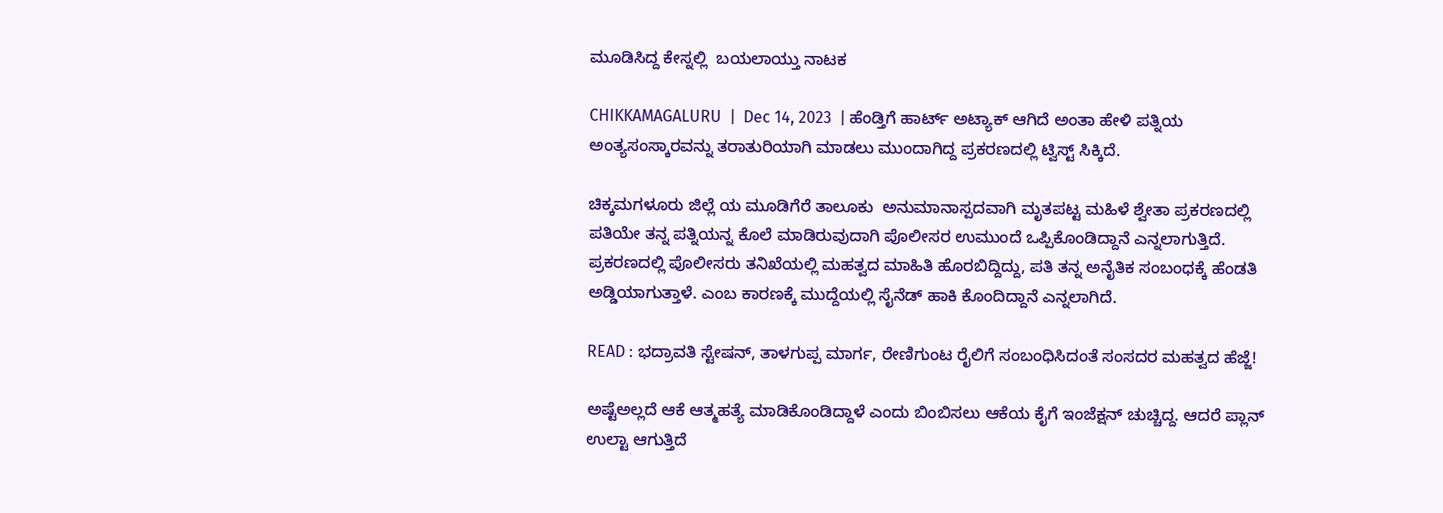ಮೂಡಿಸಿದ್ದ ಕೇಸ್ನಲ್ಲಿ  ಬಯಲಾಯ್ತು ನಾಟಕ

CHIKKAMAGALURU  |  Dec 14, 2023  | ಹೆಂಡ್ತಿಗೆ ಹಾರ್ಟ್ ಅಟ್ಯಾಕ್ ಆಗಿದೆ ಅಂತಾ ಹೇಳಿ ಪತ್ನಿಯ ಅಂತ್ಯಸಂಸ್ಕಾರವನ್ನು ತರಾತುರಿಯಾಗಿ ಮಾಡಲು ಮುಂದಾಗಿದ್ದ ಪ್ರಕರಣದಲ್ಲಿ ಟ್ವಿಸ್ಟ್ ಸಿಕ್ಕಿದೆ.

ಚಿಕ್ಕಮಗಳೂರು ಜಿಲ್ಲೆ ಯ ಮೂಡಿಗೆರೆ ತಾಲೂಕು  ಅನುಮಾನಾಸ್ಪದವಾಗಿ ಮೃತಪಟ್ಟ ಮಹಿಳೆ ಶ್ವೇತಾ ಪ್ರಕರಣದಲ್ಲಿ ಪತಿಯೇ ತನ್ನ ಪತ್ನಿಯನ್ನ ಕೊಲೆ ಮಾಡಿರುವುದಾಗಿ ಪೊಲೀಸರ ಉಮುಂದೆ ಒಪ್ಪಿಕೊಂಡಿದ್ದಾನೆ ಎನ್ನಲಾಗುತ್ತಿದೆ. ಪ್ರಕರಣದಲ್ಲಿ ಪೊಲೀಸರು ತನಿಖೆಯಲ್ಲಿ ಮಹತ್ವದ ಮಾಹಿತಿ ಹೊರಬಿದ್ದಿದ್ದು, ಪತಿ ತನ್ನ ಅನೈತಿಕ ಸಂಬಂಧಕ್ಕೆ ಹೆಂಡತಿ ಅಡ್ಡಿಯಾಗುತ್ತಾಳೆ. ಎಂಬ ಕಾರಣಕ್ಕೆ ಮುದ್ದೆಯಲ್ಲಿ ಸೈನೆಡ್ ಹಾಕಿ ಕೊಂದಿದ್ದಾನೆ ಎನ್ನಲಾಗಿದೆ.

READ : ಭದ್ರಾವತಿ ಸ್ಟೇಷನ್, ತಾಳಗುಪ್ಪ ಮಾರ್ಗ, ರೇಣಿಗುಂಟ ರೈಲಿಗೆ ಸಂಬಂಧಿಸಿದಂತೆ ಸಂಸದರ ಮಹತ್ವದ ಹೆಜ್ಜೆ!

ಅಷ್ಟೆಅಲ್ಲದೆ ಆಕೆ ಆತ್ಮಹತ್ಯೆ ಮಾಡಿಕೊಂಡಿದ್ದಾಳೆ ಎಂದು ಬಿಂಬಿಸಲು ಆಕೆಯ ಕೈಗೆ ಇಂಜೆಕ್ಷನ್ ಚುಚ್ಚಿದ್ದ. ಆದರೆ ಪ್ಲಾನ್ ಉಲ್ಟಾ ಆಗುತ್ತಿದೆ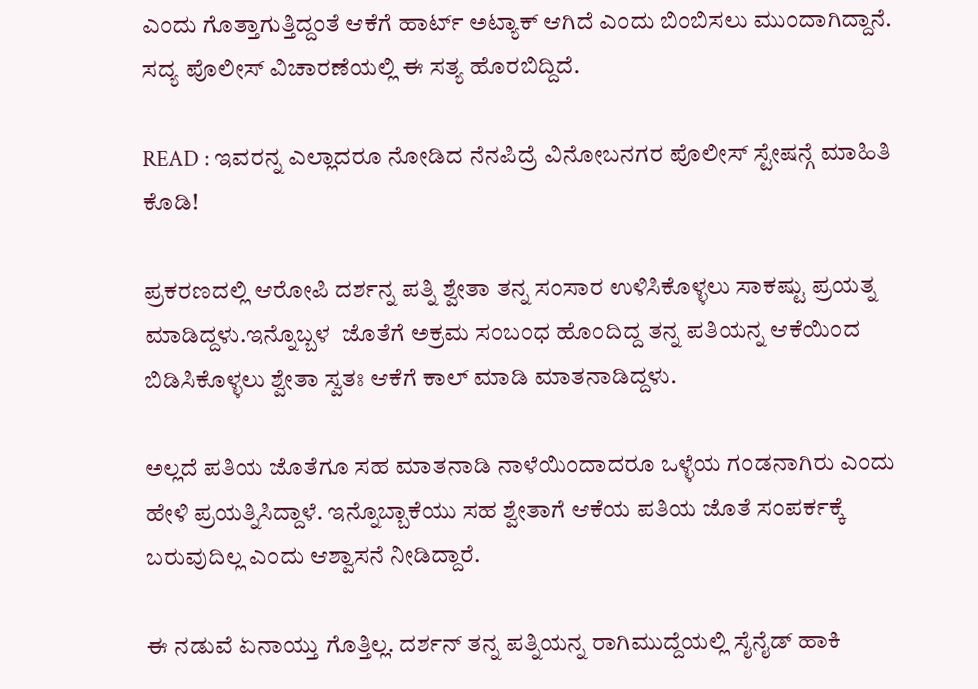ಎಂದು ಗೊತ್ತಾಗುತ್ತಿದ್ದಂತೆ ಆಕೆಗೆ ಹಾರ್ಟ್ ಅಟ್ಯಾಕ್ ಆಗಿದೆ ಎಂದು ಬಿಂಬಿಸಲು ಮುಂದಾಗಿದ್ದಾನೆ. ಸದ್ಯ ಪೊಲೀಸ್ ವಿಚಾರಣೆಯಲ್ಲಿ ಈ ಸತ್ಯ ಹೊರಬಿದ್ದಿದೆ.

READ : ಇವರನ್ನ ಎಲ್ಲಾದರೂ ನೋಡಿದ ನೆನಪಿದ್ರೆ ವಿನೋಬನಗರ ಪೊಲೀಸ್ ಸ್ಟೇಷನ್ಗೆ ಮಾಹಿತಿ ಕೊಡಿ!

ಪ್ರಕರಣದಲ್ಲಿ ಆರೋಪಿ ದರ್ಶನ್ನ ಪತ್ನಿ ಶ್ವೇತಾ ತನ್ನ ಸಂಸಾರ ಉಳಿಸಿಕೊಳ್ಳಲು ಸಾಕಷ್ಟು ಪ್ರಯತ್ನ ಮಾಡಿದ್ದಳು.ಇನ್ನೊಬ್ಬಳ  ಜೊತೆಗೆ ಅಕ್ರಮ ಸಂಬಂಧ ಹೊಂದಿದ್ದ ತನ್ನ ಪತಿಯನ್ನ ಆಕೆಯಿಂದ ಬಿಡಿಸಿಕೊಳ್ಳಲು ಶ್ವೇತಾ ಸ್ವತಃ ಆಕೆಗೆ ಕಾಲ್ ಮಾಡಿ ಮಾತನಾಡಿದ್ದಳು.

ಅಲ್ಲದೆ ಪತಿಯ ಜೊತೆಗೂ ಸಹ ಮಾತನಾಡಿ ನಾಳೆಯಿಂದಾದರೂ ಒಳ್ಳೆಯ ಗಂಡನಾಗಿರು ಎಂದು ಹೇಳಿ ಪ್ರಯತ್ನಿಸಿದ್ದಾಳೆ. ಇನ್ನೊಬ್ಬಾಕೆಯು ಸಹ ಶ್ವೇತಾಗೆ ಆಕೆಯ ಪತಿಯ ಜೊತೆ ಸಂಪರ್ಕಕ್ಕೆ ಬರುವುದಿಲ್ಲ ಎಂದು ಆಶ್ವಾಸನೆ ನೀಡಿದ್ದಾರೆ.

ಈ ನಡುವೆ ಏನಾಯ್ತು ಗೊತ್ತಿಲ್ಲ. ದರ್ಶನ್ ತನ್ನ ಪತ್ನಿಯನ್ನ ರಾಗಿಮುದ್ದೆಯಲ್ಲಿ ಸೈನೈಡ್ ಹಾಕಿ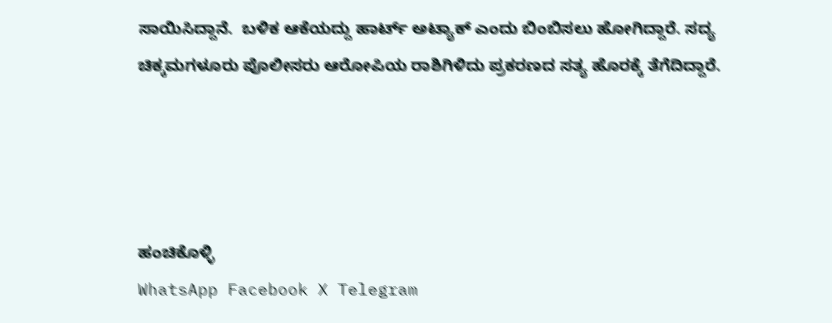ಸಾಯಿಸಿದ್ದಾನೆ.  ಬಳಿಕ ಆಕೆಯದ್ದು ಹಾರ್ಟ್ ಅಟ್ಯಾಕ್ ಎಂದು ಬಿಂಬಿಸಲು ಹೋಗಿದ್ದಾರೆ. ಸದ್ಯ ಚಿಕ್ಕಮಗಳೂರು ಪೊಲೀಸರು ಆರೋಪಿಯ ರಾಶಿಗಿಳಿದು ಪ್ರಕರಣದ ಸತ್ಯ ಹೊರಕ್ಕೆ ತೆಗೆದಿದ್ದಾರೆ.




ಹಂಚಿಕೊಳ್ಳಿ
WhatsApp Facebook X Telegram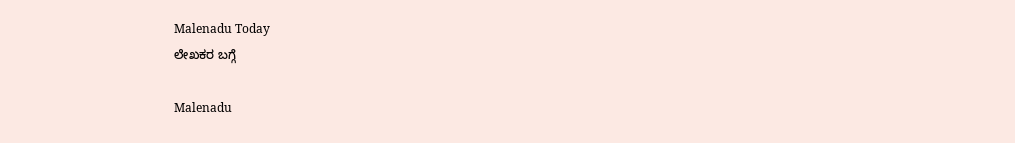Malenadu Today
ಲೇಖಕರ ಬಗ್ಗೆ

Malenadu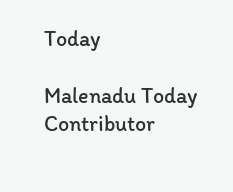Today

Malenadu Today Contributor